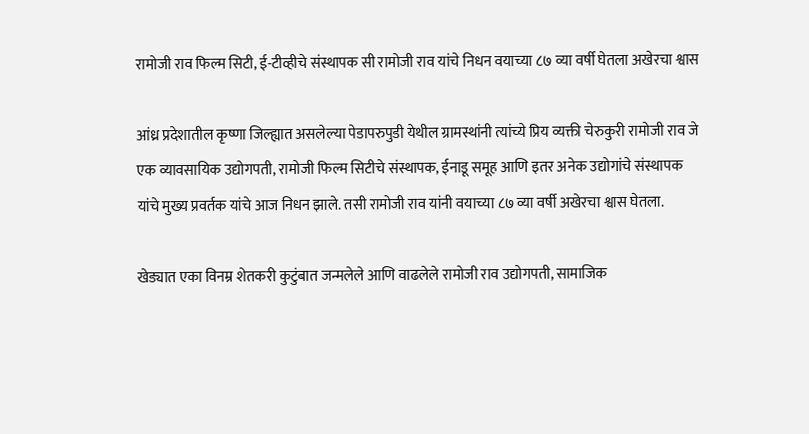रामोजी राव फिल्म सिटी, ई-टीव्हीचे संस्थापक सी रामोजी राव यांचे निधन वयाच्या ८७ व्या वर्षी घेतला अखेरचा श्वास

आंध्र प्रदेशातील कृष्णा जिल्ह्यात असलेल्या पेडापरुपुडी येथील ग्रामस्थांनी त्यांच्ये प्रिय व्यक्ती चेरुकुरी रामोजी राव जे एक व्यावसायिक उद्योगपती, रामोजी फिल्म सिटीचे संस्थापक, ईनाडू समूह आणि इतर अनेक उद्योगांचे संस्थापक यांचे मुख्य प्रवर्तक यांचे आज निधन झाले. तसी रामोजी राव यांनी वयाच्या ८७ व्या वर्षी अखेरचा श्वास घेतला.

खेड्यात एका विनम्र शेतकरी कुटुंबात जन्मलेले आणि वाढलेले रामोजी राव उद्योगपती, सामाजिक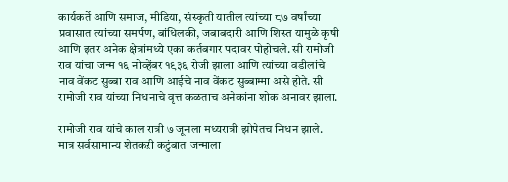कार्यकर्ते आणि समाज, मीडिया, संस्कृती यातील त्यांच्या ८७ वर्षांच्या प्रवासात त्यांच्या समर्पण, बांधिलकी, जबाबदारी आणि शिस्त यामुळे कृषी आणि इतर अनेक क्षेत्रांमध्ये एका कर्तबगार पदावर पोहोचले. सी रामोजी राव यांचा जन्म १६ नोव्हेंबर १९३६ रोजी झाला आणि त्यांच्या वडीलांचे नाव वेंकट सुब्बा राव आणि आईचे नाव वेंकट सुब्बाम्मा असे होते. सी रामोजी राव यांच्या निधनाचे वृत्त कळताच अनेकांना शोक अनावर झाला.

रामोजी राव यांचे काल रात्री ७ जूनला मध्यरात्री झोपेतच निधन झाले. मात्र सर्वसामान्य शेतकऱी कटुंबात जन्माला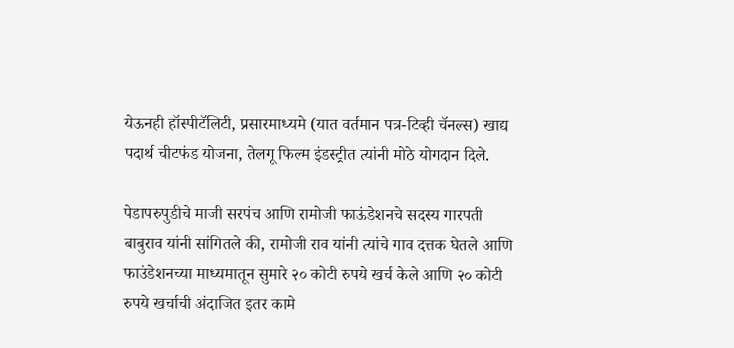येऊनही हॉस्पीटॅलिटी, प्रसारमाध्यमे (यात वर्तमान पत्र-टिव्ही चॅनल्स) खाद्य पदार्थ चीटफंड योजना, तेलगू फिल्म इंडस्ट्रीत त्यांनी मोठे योगदान दिले.

पेडापरुपुडीचे माजी सरपंच आणि रामोजी फाऊंडेशनचे सदस्य गारपती बाबुराव यांनी सांगितले की, रामोजी राव यांनी त्यांचे गाव दत्तक घेतले आणि फाउंडेशनच्या माध्यमातून सुमारे २० कोटी रुपये खर्च केले आणि २० कोटी रुपये खर्चाची अंदाजित इतर कामे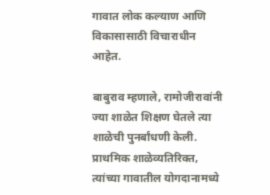गावात लोक कल्याण आणि विकासासाठी विचाराधीन आहेत.

बाबुराव म्हणाले, रामोजीरावांनी ज्या शाळेत शिक्षण घेतले त्या शाळेची पुनर्बांधणी केली. प्राथमिक शाळेव्यतिरिक्त, त्यांच्या गावातील योगदानामध्ये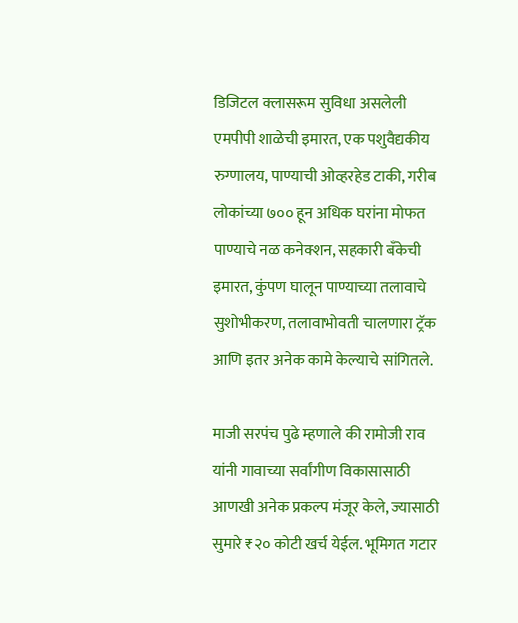डिजिटल क्लासरूम सुविधा असलेली एमपीपी शाळेची इमारत, एक पशुवैद्यकीय रुग्णालय, पाण्याची ओव्हरहेड टाकी, गरीब लोकांच्या ७०० हून अधिक घरांना मोफत पाण्याचे नळ कनेक्शन, सहकारी बँकेची इमारत, कुंपण घालून पाण्याच्या तलावाचे सुशोभीकरण, तलावाभोवती चालणारा ट्रॅक आणि इतर अनेक कामे केल्याचे सांगितले.

माजी सरपंच पुढे म्हणाले की रामोजी राव यांनी गावाच्या सर्वांगीण विकासासाठी आणखी अनेक प्रकल्प मंजूर केले, ज्यासाठी सुमारे ₹२० कोटी खर्च येईल. भूमिगत गटार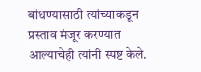बांधण्यासाठी त्यांच्याकडून प्रस्ताव मंजूर करण्यात आल्याचेही त्यांनी स्पष्ट केले.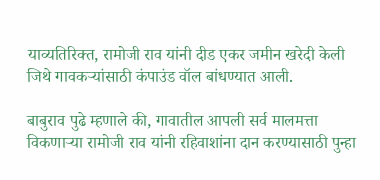याव्यतिरिक्त, रामोजी राव यांनी दीड एकर जमीन खरेदी केली जिथे गावकऱ्यांसाठी कंपाउंड वॉल बांधण्यात आली.

बाबुराव पुढे म्हणाले की, गावातील आपली सर्व मालमत्ता विकणाऱ्या रामोजी राव यांनी रहिवाशांना दान करण्यासाठी पुन्हा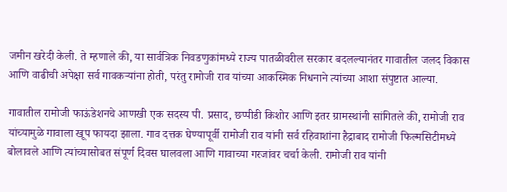जमीन खरेदी केली. ते म्हणाले की, या सार्वत्रिक निवडणुकांमध्ये राज्य पातळीवरील सरकार बदलल्यानंतर गावातील जलद विकास आणि वाढीची अपेक्षा सर्व गावकऱ्यांना होती, परंतु रामोजी राव यांच्या आकस्मिक निधनाने त्यांच्या आशा संपुष्टात आल्या.

गावातील रामोजी फाऊंडेशनचे आणखी एक सदस्य पी. प्रसाद, छप्पीडी किशोर आणि इतर ग्रामस्थांनी सांगितले की, रामोजी राव यांच्यामुळे गावाला खूप फायदा झाला. गाव दत्तक घेण्यापूर्वी रामोजी राव यांनी सर्व रहिवाशांना हैद्राबाद रामोजी फिल्मसिटीमध्ये बोलावले आणि त्यांच्यासोबत संपूर्ण दिवस घालवला आणि गावाच्या गरजांवर चर्चा केली. रामोजी राव यांनी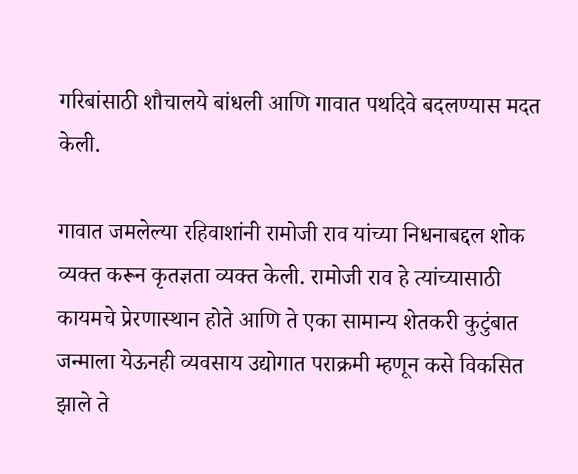गरिबांसाठी शौचालये बांधली आणि गावात पथदिवे बदलण्यास मदत केली.

गावात जमलेल्या रहिवाशांनी रामोजी राव यांच्या निधनाबद्दल शोक व्यक्त करून कृतज्ञता व्यक्त केली. रामोजी राव हे त्यांच्यासाठी कायमचे प्रेरणास्थान होते आणि ते एका सामान्य शेतकरी कुटुंबात जन्माला येऊनही व्यवसाय उद्योगात पराक्रमी म्हणून कसे विकसित झाले ते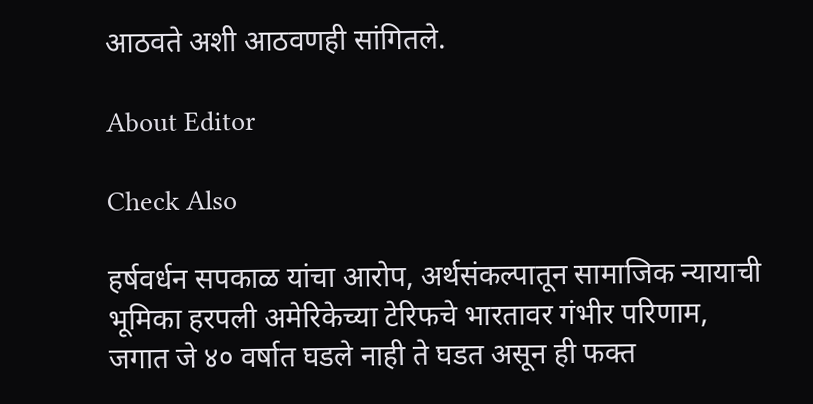आठवते अशी आठवणही सांगितले.

About Editor

Check Also

हर्षवर्धन सपकाळ यांचा आरोप, अर्थसंकल्पातून सामाजिक न्यायाची भूमिका हरपली अमेरिकेच्या टेरिफचे भारतावर गंभीर परिणाम, जगात जे ४० वर्षात घडले नाही ते घडत असून ही फक्त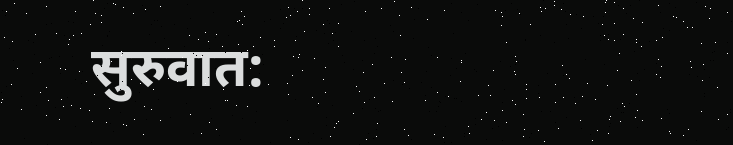सुरुवात: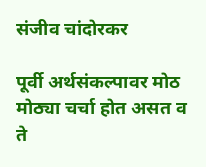संजीव चांदोरकर

पूर्वी अर्थसंकल्पावर मोठ मोठ्या चर्चा होत असत व ते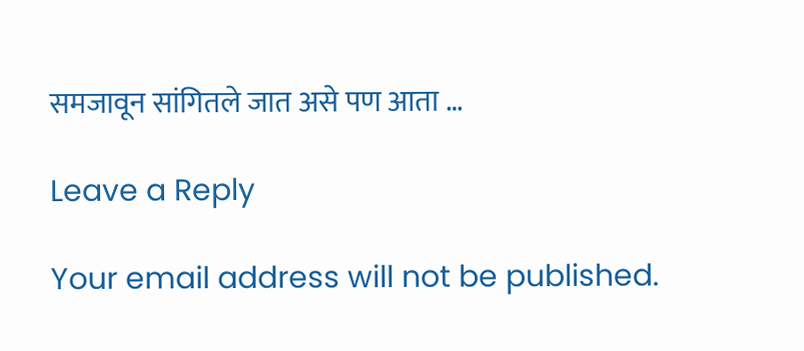समजावून सांगितले जात असे पण आता …

Leave a Reply

Your email address will not be published.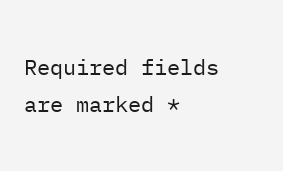Required fields are marked *